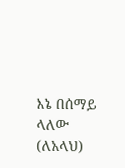እኔ በሰማይ ላለው (ለአላህ)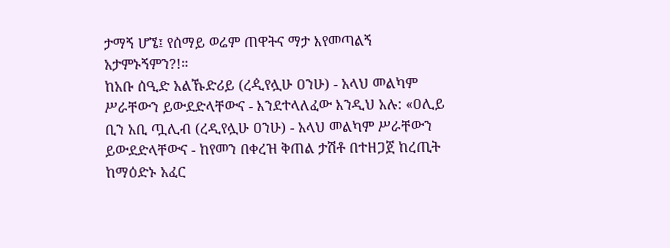ታማኝ ሆኜ፤ የሰማይ ወሬም ጠዋትና ማታ እየመጣልኝ አታምኑኝምን?!።
ከአቡ ሰዒድ አልኹድሪይ (ረዺየሏሁ ዐንሁ) - አላህ መልካም ሥራቸውን ይውደድላቸውና - እንደተላለፈው እንዲህ አሉ: «ዐሊይ ቢን አቢ ጧሊብ (ረዲየሏሁ ዐንሁ) - አላህ መልካም ሥራቸውን ይውደድላቸውና - ከየመን በቀረዝ ቅጠል ታሽቶ በተዘጋጀ ከረጢት ከማዕድኑ አፈር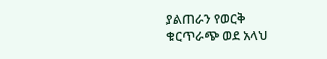ያልጠራን የወርቅ ቁርጥራጭ ወደ አላህ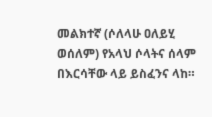መልክተኛ (ሶለላሁ ዐለይሂ ወሰለም) የአላህ ሶላትና ሰላም በእርሳቸው ላይ ይስፈንና ላከ።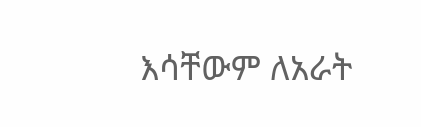እሳቸውም ለአራት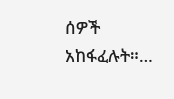ሰዎች አከፋፈሉት።…